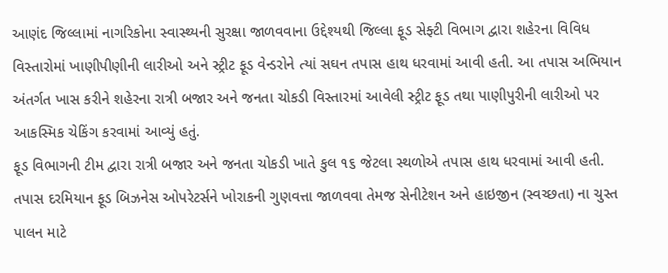આણંદ જિલ્લામાં નાગરિકોના સ્વાસ્થ્યની સુરક્ષા જાળવવાના ઉદ્દેશ્યથી જિલ્લા ફૂડ સેફ્ટી વિભાગ દ્વારા શહેરના વિવિધ વિસ્તારોમાં ખાણીપીણીની લારીઓ અને સ્ટ્રીટ ફૂડ વેન્ડરોને ત્યાં સઘન તપાસ હાથ ધરવામાં આવી હતી. આ તપાસ અભિયાન અંતર્ગત ખાસ કરીને શહેરના રાત્રી બજાર અને જનતા ચોકડી વિસ્તારમાં આવેલી સ્ટ્રીટ ફૂડ તથા પાણીપુરીની લારીઓ પર આકસ્મિક ચેકિંગ કરવામાં આવ્યું હતું.
ફૂડ વિભાગની ટીમ દ્વારા રાત્રી બજાર અને જનતા ચોકડી ખાતે કુલ ૧૬ જેટલા સ્થળોએ તપાસ હાથ ધરવામાં આવી હતી. તપાસ દરમિયાન ફૂડ બિઝનેસ ઓપરેટર્સને ખોરાકની ગુણવત્તા જાળવવા તેમજ સેનીટેશન અને હાઇજીન (સ્વચ્છતા) ના ચુસ્ત પાલન માટે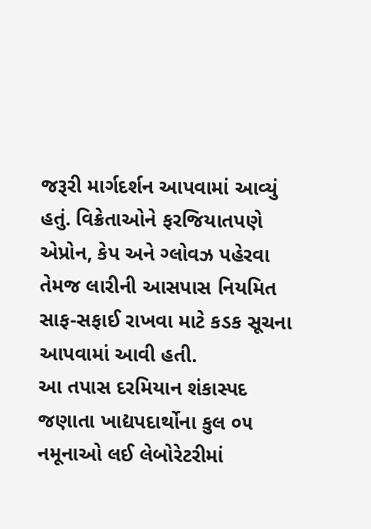જરૂરી માર્ગદર્શન આપવામાં આવ્યું હતું. વિક્રેતાઓને ફરજિયાતપણે એપ્રોન, કેપ અને ગ્લોવઝ પહેરવા તેમજ લારીની આસપાસ નિયમિત સાફ-સફાઈ રાખવા માટે કડક સૂચના આપવામાં આવી હતી.
આ તપાસ દરમિયાન શંકાસ્પદ જણાતા ખાદ્યપદાર્થોના કુલ ૦૫ નમૂનાઓ લઈ લેબોરેટરીમાં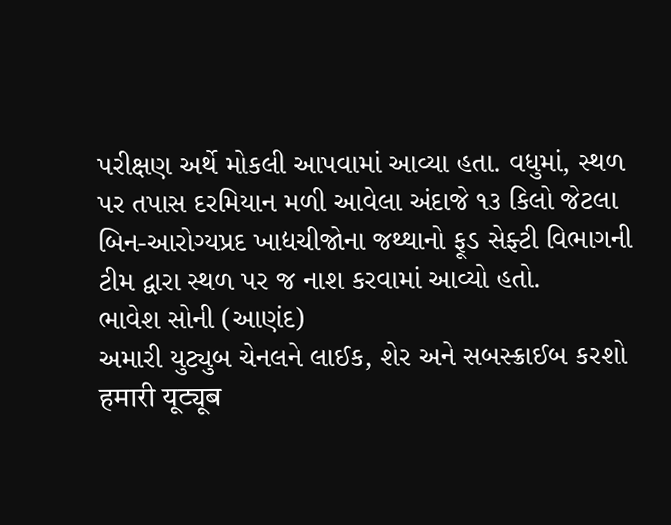પરીક્ષણ અર્થે મોકલી આપવામાં આવ્યા હતા. વધુમાં, સ્થળ પર તપાસ દરમિયાન મળી આવેલા અંદાજે ૧૩ કિલો જેટલા બિન-આરોગ્યપ્રદ ખાદ્યચીજોના જથ્થાનો ફૂડ સેફ્ટી વિભાગની ટીમ દ્વારા સ્થળ પર જ નાશ કરવામાં આવ્યો હતો.
ભાવેશ સોની (આણંદ)
અમારી યુટ્યુબ ચેનલને લાઈક, શેર અને સબસ્ક્રાઈબ કરશો
हमारी यूट्यूब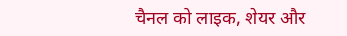चैनल को लाइक, शेयर और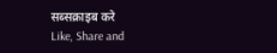सब्सक्राइब करे
Like, Share and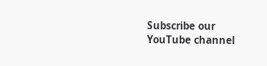Subscribe our YouTube channel